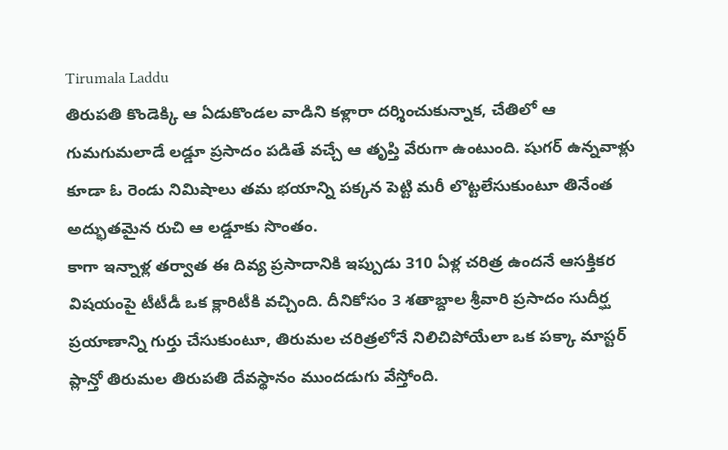Tirumala Laddu
తిరుపతి కొండెక్కి ఆ ఏడుకొండల వాడిని కళ్లారా దర్శించుకున్నాక, చేతిలో ఆ గుమగుమలాడే లడ్డూ ప్రసాదం పడితే వచ్చే ఆ తృప్తి వేరుగా ఉంటుంది. షుగర్ ఉన్నవాళ్లు కూడా ఓ రెండు నిమిషాలు తమ భయాన్ని పక్కన పెట్టి మరీ లొట్టలేసుకుంటూ తినేంత అద్భుతమైన రుచి ఆ లడ్డూకు సొంతం.
కాగా ఇన్నాళ్ల తర్వాత ఈ దివ్య ప్రసాదానికి ఇప్పుడు 310 ఏళ్ల చరిత్ర ఉందనే ఆసక్తికర విషయంపై టీటీడీ ఒక క్లారిటీకి వచ్చింది. దీనికోసం 3 శతాబ్దాల శ్రీవారి ప్రసాదం సుదీర్ఘ ప్రయాణాన్ని గుర్తు చేసుకుంటూ, తిరుమల చరిత్రలోనే నిలిచిపోయేలా ఒక పక్కా మాస్టర్ ప్లాన్తో తిరుమల తిరుపతి దేవస్థానం ముందడుగు వేస్తోంది.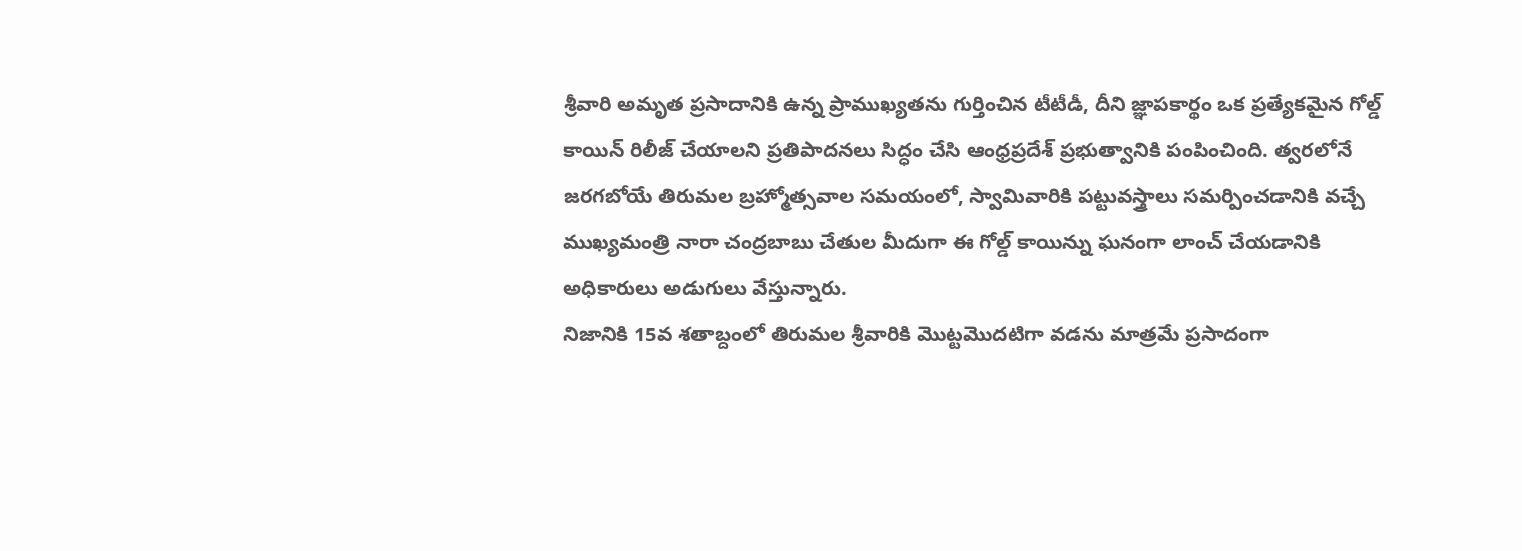శ్రీవారి అమృత ప్రసాదానికి ఉన్న ప్రాముఖ్యతను గుర్తించిన టీటీడీ, దీని జ్ఞాపకార్థం ఒక ప్రత్యేకమైన గోల్డ్ కాయిన్ రిలీజ్ చేయాలని ప్రతిపాదనలు సిద్ధం చేసి ఆంధ్రప్రదేశ్ ప్రభుత్వానికి పంపించింది. త్వరలోనే జరగబోయే తిరుమల బ్రహ్మోత్సవాల సమయంలో, స్వామివారికి పట్టువస్త్రాలు సమర్పించడానికి వచ్చే ముఖ్యమంత్రి నారా చంద్రబాబు చేతుల మీదుగా ఈ గోల్డ్ కాయిన్ను ఘనంగా లాంచ్ చేయడానికి అధికారులు అడుగులు వేస్తున్నారు.
నిజానికి 15వ శతాబ్దంలో తిరుమల శ్రీవారికి మొట్టమొదటిగా వడను మాత్రమే ప్రసాదంగా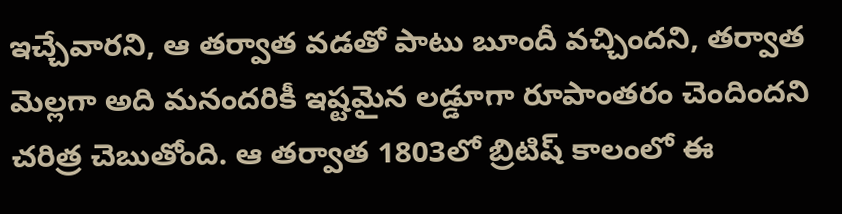ఇచ్చేవారని, ఆ తర్వాత వడతో పాటు బూందీ వచ్చిందని, తర్వాత మెల్లగా అది మనందరికీ ఇష్టమైన లడ్డూగా రూపాంతరం చెందిందని చరిత్ర చెబుతోంది. ఆ తర్వాత 1803లో బ్రిటిష్ కాలంలో ఈ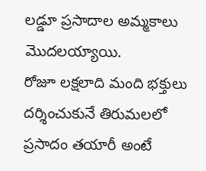లడ్డూ ప్రసాదాల అమ్మకాలు మొదలయ్యాయి.
రోజూ లక్షలాది మంది భక్తులు దర్శించుకునే తిరుమలలో ప్రసాదం తయారీ అంటే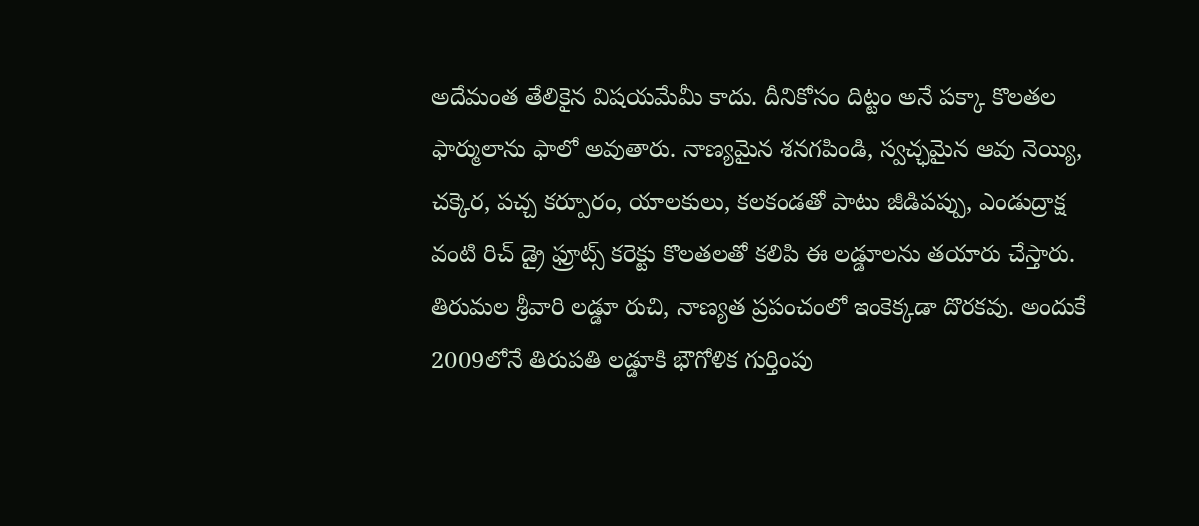అదేమంత తేలికైన విషయమేమీ కాదు. దీనికోసం దిట్టం అనే పక్కా కొలతల ఫార్ములాను ఫాలో అవుతారు. నాణ్యమైన శనగపిండి, స్వచ్ఛమైన ఆవు నెయ్యి, చక్కెర, పచ్చ కర్పూరం, యాలకులు, కలకండతో పాటు జీడిపప్పు, ఎండుద్రాక్ష వంటి రిచ్ డ్రై ఫ్రూట్స్ కరెక్టు కొలతలతో కలిపి ఈ లడ్డూలను తయారు చేస్తారు.
తిరుమల శ్రీవారి లడ్డూ రుచి, నాణ్యత ప్రపంచంలో ఇంకెక్కడా దొరకవు. అందుకే 2009లోనే తిరుపతి లడ్డూకి భౌగోళిక గుర్తింపు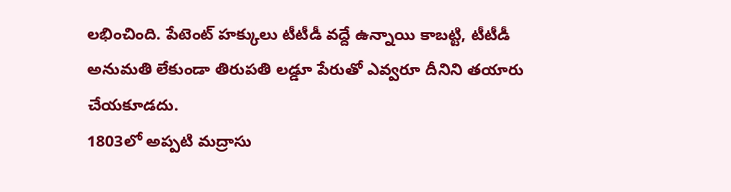లభించింది. పేటెంట్ హక్కులు టీటీడీ వద్దే ఉన్నాయి కాబట్టి, టీటీడీ అనుమతి లేకుండా తిరుపతి లడ్డూ పేరుతో ఎవ్వరూ దీనిని తయారు చేయకూడదు.
1803లో అప్పటి మద్రాసు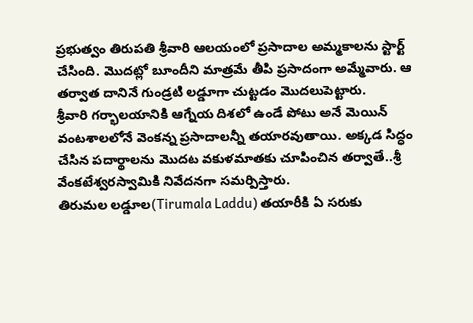ప్రభుత్వం తిరుపతి శ్రీవారి ఆలయంలో ప్రసాదాల అమ్మకాలను స్టార్ట్ చేసింది. మొదట్లో బూందీని మాత్రమే తీపి ప్రసాదంగా అమ్మేవారు. ఆ తర్వాత దానినే గుండ్రటి లడ్డూగా చుట్టడం మొదలుపెట్టారు.
శ్రీవారి గర్భాలయానికి ఆగ్నేయ దిశలో ఉండే పోటు అనే మెయిన్ వంటశాలలోనే వెంకన్న ప్రసాదాలన్నీ తయారవుతాయి. అక్కడ సిద్ధం చేసిన పదార్థాలను మొదట వకుళమాతకు చూపించిన తర్వాతే..శ్రీ వేంకటేశ్వరస్వామికి నివేదనగా సమర్పిస్తారు.
తిరుమల లడ్డూల(Tirumala Laddu) తయారీకి ఏ సరుకు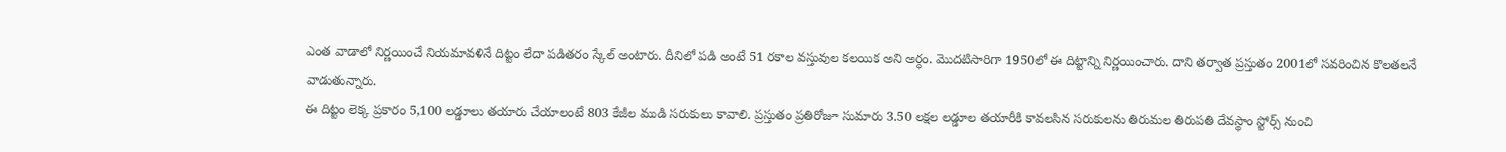ఎంత వాడాలో నిర్ణయించే నియమావళినే దిట్టం లేదా పడితరం స్కేల్ అంటారు. దీనిలో పడి అంటే 51 రకాల వస్తువుల కలయిక అని అర్ధం. మొదటిసారిగా 1950లో ఈ దిట్టాన్ని నిర్ణయించారు. దాని తర్వాత ప్రస్తుతం 2001లో సవరించిన కొలతలనే వాడుతున్నారు.
ఈ దిట్టం లెక్క ప్రకారం 5,100 లడ్డూలు తయారు చేయాలంటే 803 కేజీల ముడి సరుకులు కావాలి. ప్రస్తుతం ప్రతిరోజూ సుమారు 3.50 లక్షల లడ్డూల తయారీకి కావలసిన సరుకులను తిరుమల తిరుపతి దేవస్థాం స్టోర్స్ నుంచి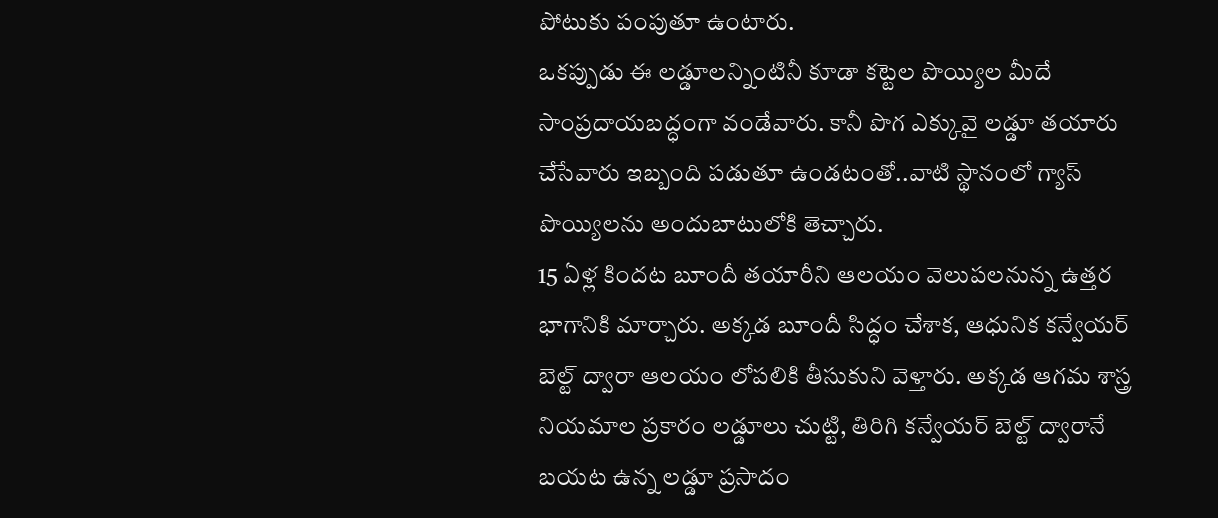పోటుకు పంపుతూ ఉంటారు.
ఒకప్పుడు ఈ లడ్డూలన్నింటినీ కూడా కట్టెల పొయ్యిల మీదే సాంప్రదాయబద్ధంగా వండేవారు. కానీ పొగ ఎక్కువై లడ్డూ తయారు చేసేవారు ఇబ్బంది పడుతూ ఉండటంతో..వాటి స్థానంలో గ్యాస్ పొయ్యిలను అందుబాటులోకి తెచ్చారు.
15 ఏళ్ల కిందట బూందీ తయారీని ఆలయం వెలుపలనున్న ఉత్తర భాగానికి మార్చారు. అక్కడ బూందీ సిద్ధం చేశాక, ఆధునిక కన్వేయర్ బెల్ట్ ద్వారా ఆలయం లోపలికి తీసుకుని వెళ్తారు. అక్కడ ఆగమ శాస్త్ర నియమాల ప్రకారం లడ్డూలు చుట్టి, తిరిగి కన్వేయర్ బెల్ట్ ద్వారానే బయట ఉన్న లడ్డూ ప్రసాదం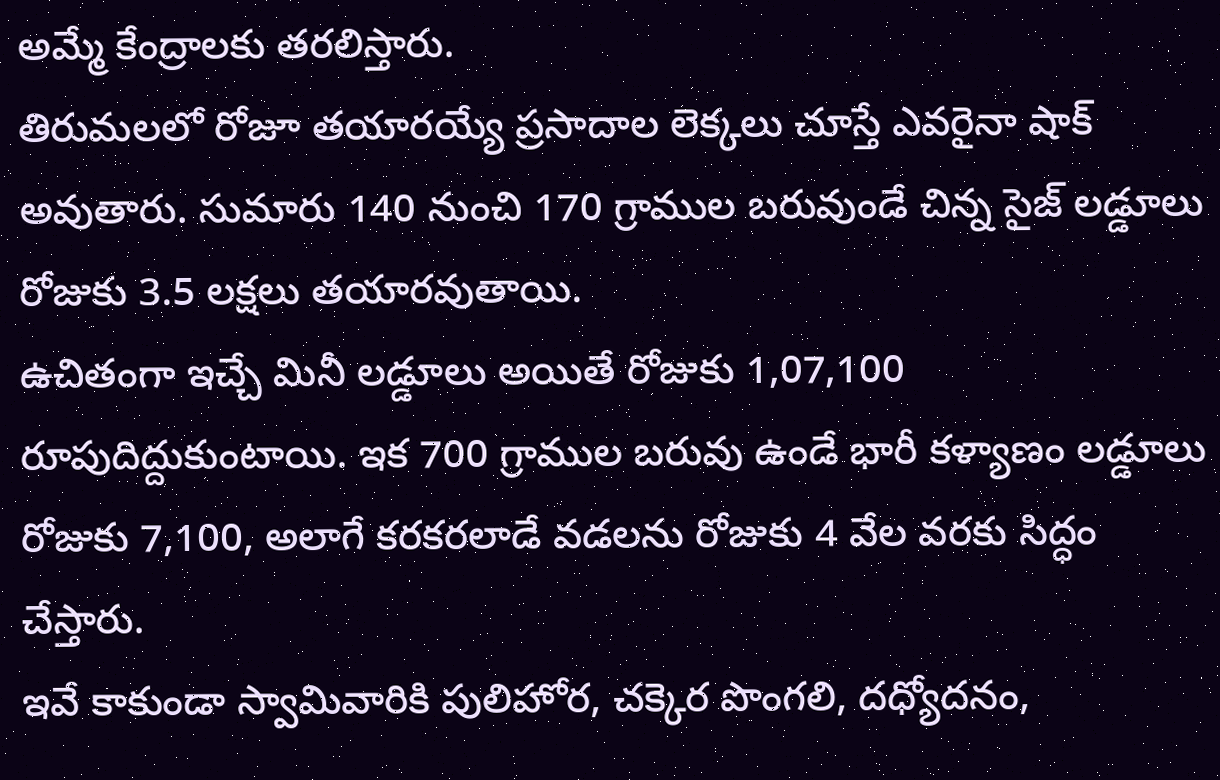అమ్మే కేంద్రాలకు తరలిస్తారు.
తిరుమలలో రోజూ తయారయ్యే ప్రసాదాల లెక్కలు చూస్తే ఎవరైనా షాక్ అవుతారు. సుమారు 140 నుంచి 170 గ్రాముల బరువుండే చిన్న సైజ్ లడ్డూలు రోజుకు 3.5 లక్షలు తయారవుతాయి.
ఉచితంగా ఇచ్చే మినీ లడ్డూలు అయితే రోజుకు 1,07,100 రూపుదిద్దుకుంటాయి. ఇక 700 గ్రాముల బరువు ఉండే భారీ కళ్యాణం లడ్డూలు రోజుకు 7,100, అలాగే కరకరలాడే వడలను రోజుకు 4 వేల వరకు సిద్ధం చేస్తారు.
ఇవే కాకుండా స్వామివారికి పులిహోర, చక్కెర పొంగలి, దధ్యోదనం,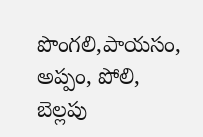పొంగలి,పాయసం, అప్పం, పోలి, బెల్లపు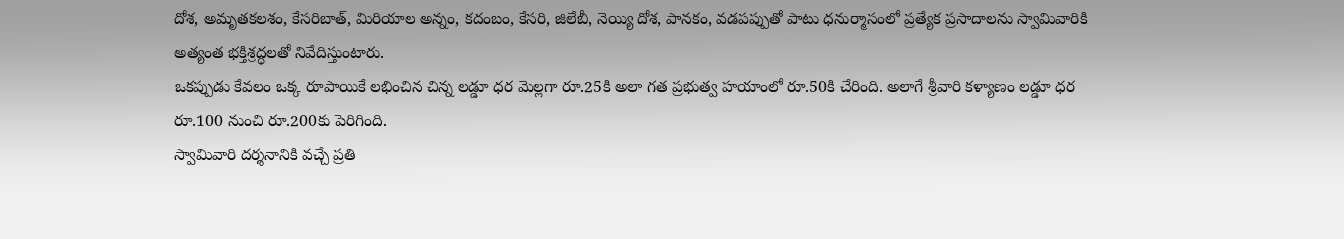దోశ, అమృతకలశం, కేసరిబాత్, మిరియాల అన్నం, కదంబం, కేసరి, జిలేబీ, నెయ్యి దోశ, పానకం, వడపప్పుతో పాటు ధనుర్మాసంలో ప్రత్యేక ప్రసాదాలను స్వామివారికి అత్యంత భక్తిశ్రద్ధలతో నివేదిస్తుంటారు.
ఒకప్పుడు కేవలం ఒక్క రూపాయికే లభించిన చిన్న లడ్డూ ధర మెల్లగా రూ.25కి అలా గత ప్రభుత్వ హయాంలో రూ.50కి చేరింది. అలాగే శ్రీవారి కళ్యాణం లడ్డూ ధర రూ.100 నుంచి రూ.200కు పెరిగింది.
స్వామివారి దర్శనానికి వచ్చే ప్రతి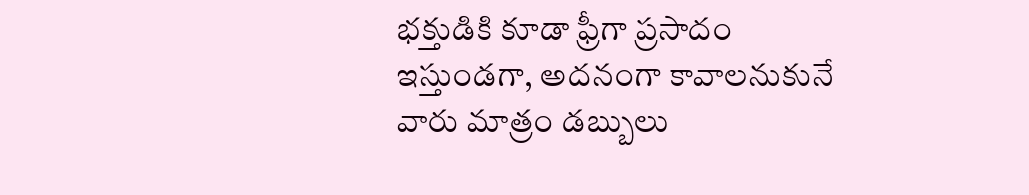భక్తుడికి కూడా ఫ్రీగా ప్రసాదం ఇస్తుండగా, అదనంగా కావాలనుకునే వారు మాత్రం డబ్బులు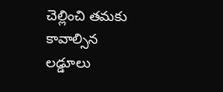చెల్లించి తమకు కావాల్సిన లడ్డూలు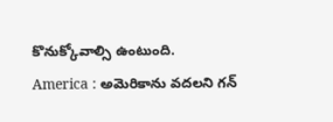కొనుక్కోవాల్సి ఉంటుంది.
America : అమెరికాను వదలని గన్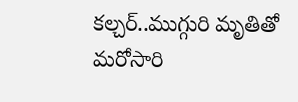కల్చర్..ముగ్గురి మృతితో మరోసారి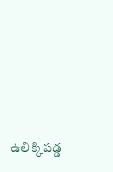ఉలిక్కిపడ్డ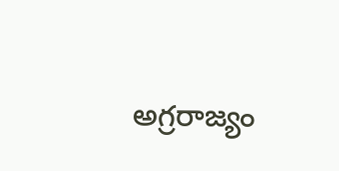అగ్రరాజ్యం